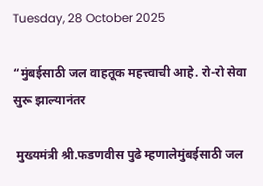Tuesday, 28 October 2025

“मुंबईसाठी जल वाहतूक महत्त्वाची आहे. रो-रो सेवा सुरू झाल्यानंतर

 मुख्यमंत्री श्री.फडणवीस पुढे म्हणालेमुंबईसाठी जल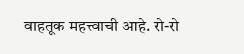वाहतूक महत्त्वाची आहे. रो-रो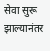सेवा सुरू झाल्यानंतर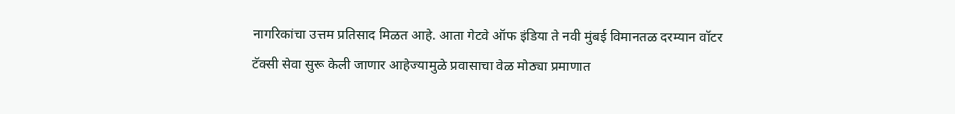नागरिकांचा उत्तम प्रतिसाद मिळत आहे. आता गेटवे ऑफ इंडिया ते नवी मुंबई विमानतळ दरम्यान वॉटर टॅक्सी सेवा सुरू केली जाणार आहेज्यामुळे प्रवासाचा वेळ मोठ्या प्रमाणात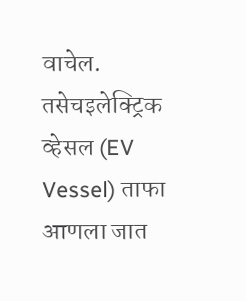वाचेल. तसेचइलेक्ट्रिक व्हेसल (EV Vessel) ताफा आणला जात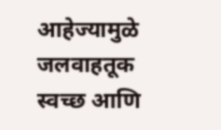आहेज्यामुळे जलवाहतूक स्वच्छ आणि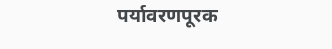पर्यावरणपूरक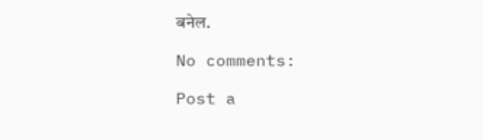बनेल.

No comments:

Post a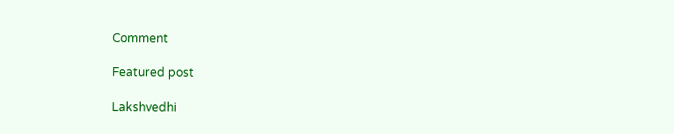Comment

Featured post

Lakshvedhi